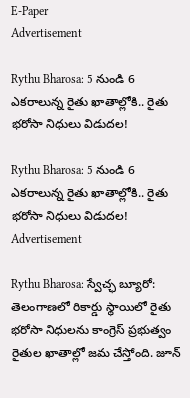E-Paper
Advertisement

Rythu Bharosa: 5 నుండి 6 ఎకరాలున్న రైతు ఖాతాల్లోకి.. రైతు భరోసా నిధులు విడుదల!

Rythu Bharosa: 5 నుండి 6 ఎకరాలున్న రైతు ఖాతాల్లోకి.. రైతు భరోసా నిధులు విడుదల!
Advertisement

Rythu Bharosa: స్వేచ్ఛ బ్యూరో: తెలంగాణలో రికార్డు స్థాయిలో రైతు భరోసా నిధులను కాంగ్రెస్ ప్రభుత్వం రైతుల ఖాతాల్లో జమ చేస్తోంది. జూన్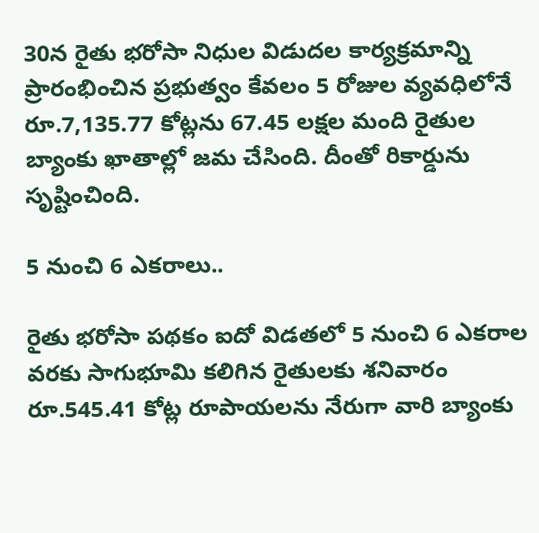30న రైతు భరోసా నిధుల విడుదల కార్యక్రమాన్ని ప్రారంభించిన ప్రభుత్వం కేవలం 5 రోజుల వ్యవధిలోనే రూ.7,135.77 కోట్లను 67.45 లక్షల మంది రైతుల బ్యాంకు ఖాతాల్లో జమ చేసింది. దీంతో రికార్డును సృష్టించింది.

5 నుంచి 6 ఎకరాలు..

రైతు భరోసా పథకం ఐదో విడతలో 5 నుంచి 6 ఎకరాల వరకు సాగుభూమి కలిగిన రైతులకు శనివారం రూ.545.41 కోట్ల రూపాయలను నేరుగా వారి బ్యాంకు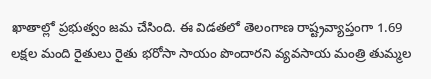ఖాతాల్లో ప్రభుత్వం జమ చేసింది. ఈ విడతలో తెలంగాణ రాష్ట్రవ్యాప్తంగా 1.69 లక్షల మంది రైతులు రైతు భరోసా సాయం పొందారని వ్యవసాయ మంత్రి తుమ్మల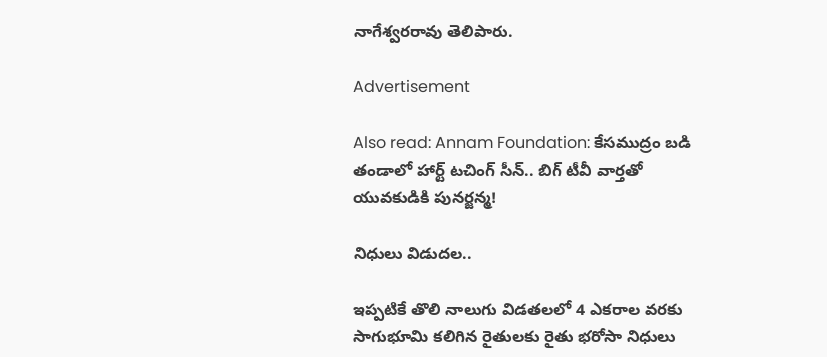నాగేశ్వరరావు తెలిపారు.

Advertisement

Also read: Annam Foundation: కేసముద్రం బడి తండాలో హార్ట్ టచింగ్ సీన్.. బిగ్ టీవీ వార్తతో యువకుడికి పునర్జన్మ!

నిధులు విడుదల..

ఇప్పటికే తొలి నాలుగు విడతలలో 4 ఎకరాల వరకు సాగుభూమి కలిగిన రైతులకు రైతు భరోసా నిధులు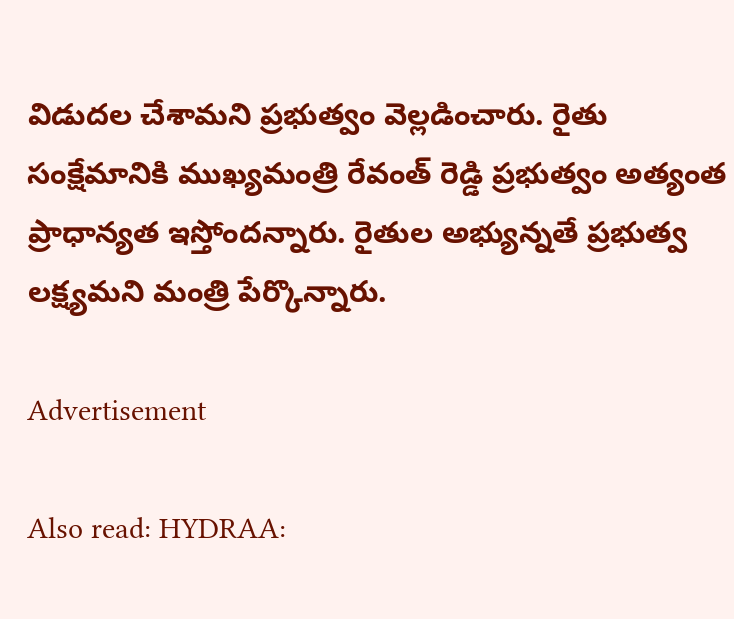విడుదల చేశామని ప్రభుత్వం వెల్లడించారు. రైతు సంక్షేమానికి ముఖ్యమంత్రి రేవంత్ రెడ్డి ప్రభుత్వం అత్యంత ప్రాధాన్యత ఇస్తోందన్నారు. రైతుల అభ్యున్నతే ప్రభుత్వ లక్ష్యమని మంత్రి పేర్కొన్నారు.

Advertisement

Also read: HYDRAA: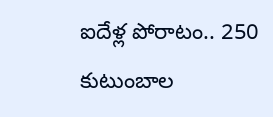ఐదేళ్ల పోరాటం.. 250 కుటుంబాల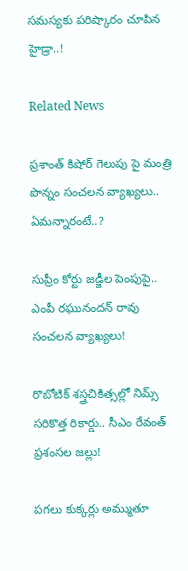సమస్యకు పరిష్కారం చూపిన హైడ్రా..!

Related News

ప్రశాంత్ కిషోర్ గెలుపు పై మంత్రి పొన్నం సంచలన వ్యాఖ్యలు.. ఏమన్నారంటే..?

సుప్రీం కోర్టు జడ్జీల పెంపుపై.. ఎంపీ రఘునందన్ రావు సంచలన వ్యాఖ్యలు!

రొబోటిక్ శస్త్రచికిత్సల్లో నిమ్స్ సరికొత్త రికార్డు.. సీఎం రేవంత్ ప్రశంసల జల్లు!

పగలు కుక్కర్లు అమ్ముతూ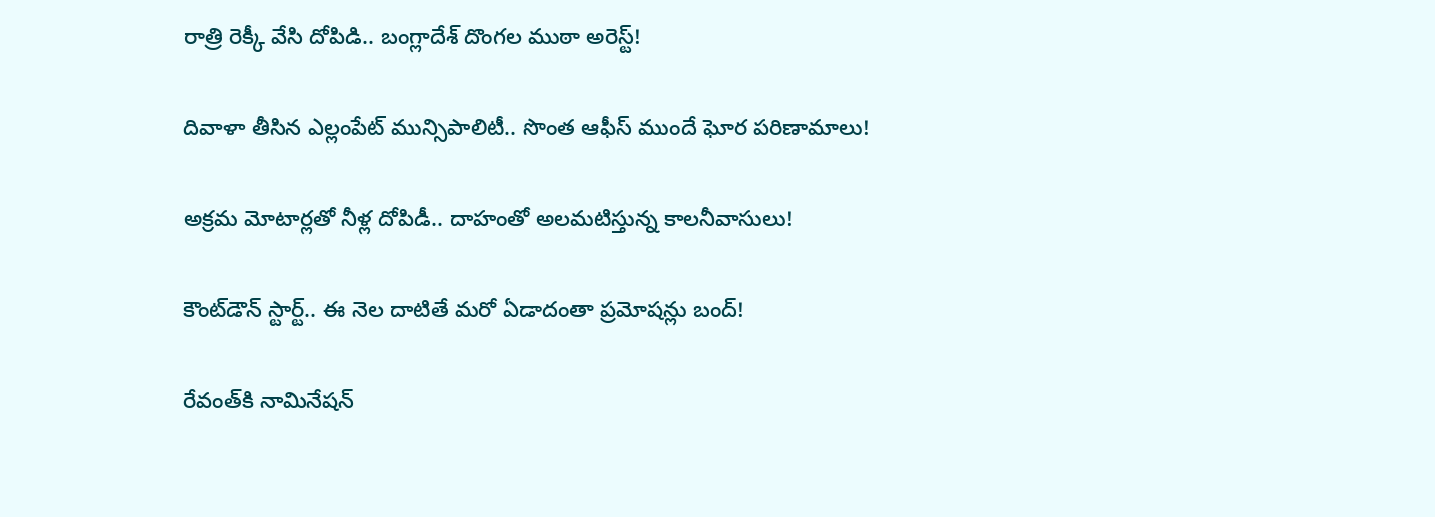రాత్రి రెక్కీ వేసి దోపిడి.. బంగ్లాదేశ్ దొంగల ముఠా అరెస్ట్!

దివాళా తీసిన ఎల్లంపేట్ మున్సిపాలిటీ.. సొంత ఆఫీస్ ముందే ఘోర పరిణామాలు!

అక్రమ మోటార్లతో నీళ్ల దోపిడీ.. దాహంతో అలమటిస్తున్న కాలనీవాసులు!

కౌంట్‌డౌన్ స్టార్ట్.. ఈ నెల దాటితే మరో ఏడాదంతా ప్రమోషన్లు బంద్!

రేవంత్‌కి నామినేషన్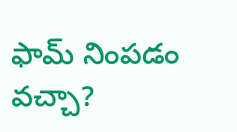ఫామ్ నింపడం వచ్చా?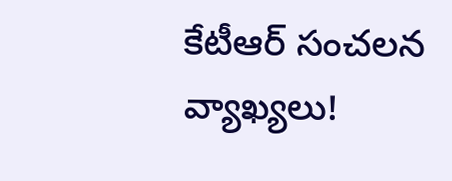కేటీఆర్ సంచలన వ్యాఖ్యలు!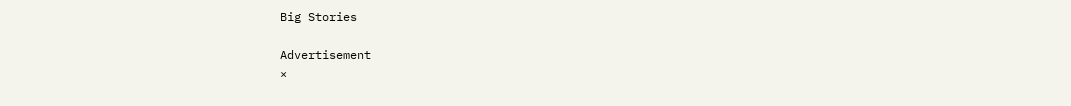Big Stories

Advertisement
×